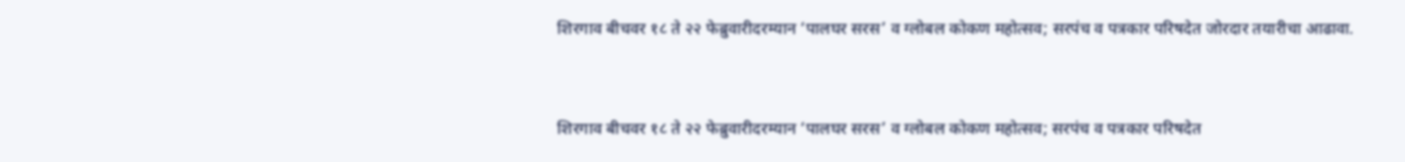शिरगाव बीचवर १८ ते २२ फेब्रुवारीदरम्यान ‘पालघर सरस’ व ग्लोबल कोकण महोत्सव; सरपंच व पत्रकार परिषदेत जोरदार तयारीचा आढावा.



शिरगाव बीचवर १८ ते २२ फेब्रुवारीदरम्यान ‘पालघर सरस’ व ग्लोबल कोकण महोत्सव; सरपंच व पत्रकार परिषदेत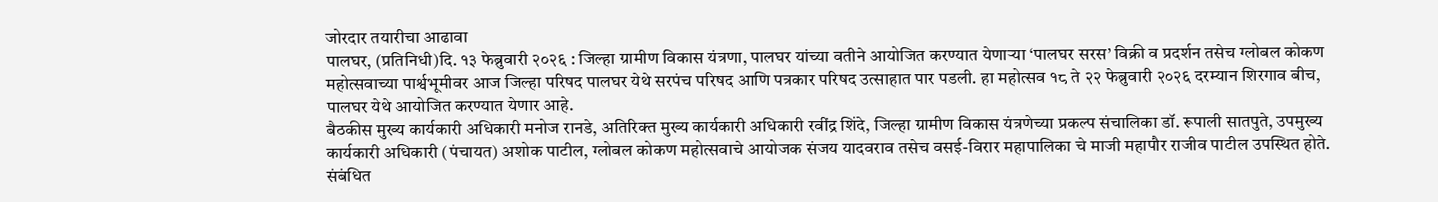जोरदार तयारीचा आढावा
पालघर, (प्रतिनिधी)दि. १३ फेब्रुवारी २०२६ : जिल्हा ग्रामीण विकास यंत्रणा, पालघर यांच्या वतीने आयोजित करण्यात येणाऱ्या ‘पालघर सरस’ विक्री व प्रदर्शन तसेच ग्लोबल कोकण महोत्सवाच्या पार्श्वभूमीवर आज जिल्हा परिषद पालघर येथे सरपंच परिषद आणि पत्रकार परिषद उत्साहात पार पडली. हा महोत्सव १८ ते २२ फेब्रुवारी २०२६ दरम्यान शिरगाव बीच, पालघर येथे आयोजित करण्यात येणार आहे.
बैठकीस मुख्य कार्यकारी अधिकारी मनोज रानडे, अतिरिक्त मुख्य कार्यकारी अधिकारी रवींद्र शिंदे, जिल्हा ग्रामीण विकास यंत्रणेच्या प्रकल्प संचालिका डॉ. रूपाली सातपुते, उपमुख्य कार्यकारी अधिकारी (पंचायत) अशोक पाटील, ग्लोबल कोकण महोत्सवाचे आयोजक संजय यादवराव तसेच वसई-विरार महापालिका चे माजी महापौर राजीव पाटील उपस्थित होते. संबंधित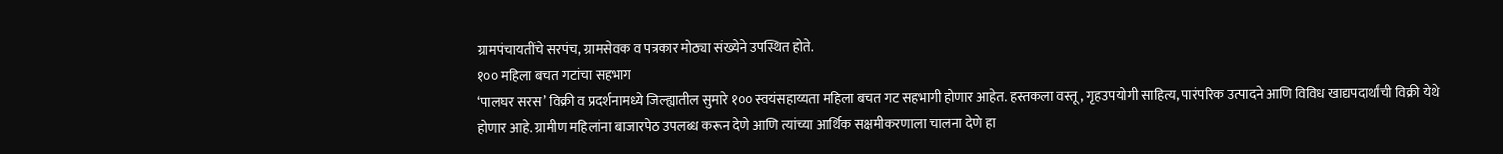ग्रामपंचायतींचे सरपंच, ग्रामसेवक व पत्रकार मोठ्या संख्येने उपस्थित होते.
१०० महिला बचत गटांचा सहभाग
‘पालघर सरस’ विक्री व प्रदर्शनामध्ये जिल्ह्यातील सुमारे १०० स्वयंसहाय्यता महिला बचत गट सहभागी होणार आहेत. हस्तकला वस्तू, गृहउपयोगी साहित्य, पारंपरिक उत्पादने आणि विविध खाद्यपदार्थांची विक्री येथे होणार आहे. ग्रामीण महिलांना बाजारपेठ उपलब्ध करून देणे आणि त्यांच्या आर्थिक सक्षमीकरणाला चालना देणे हा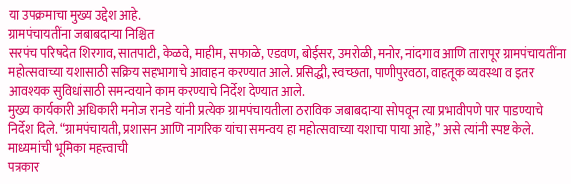या उपक्रमाचा मुख्य उद्देश आहे.
ग्रामपंचायतींना जबाबदाऱ्या निश्चित
सरपंच परिषदेत शिरगाव, सातपाटी, केळवे, माहीम, सफाळे, एडवण, बोईसर, उमरोळी, मनोर, नांदगाव आणि तारापूर ग्रामपंचायतींना महोत्सवाच्या यशासाठी सक्रिय सहभागाचे आवाहन करण्यात आले. प्रसिद्धी, स्वच्छता, पाणीपुरवठा, वाहतूक व्यवस्था व इतर आवश्यक सुविधांसाठी समन्वयाने काम करण्याचे निर्देश देण्यात आले.
मुख्य कार्यकारी अधिकारी मनोज रानडे यांनी प्रत्येक ग्रामपंचायतीला ठराविक जबाबदाऱ्या सोपवून त्या प्रभावीपणे पार पाडण्याचे निर्देश दिले. “ग्रामपंचायती, प्रशासन आणि नागरिक यांचा समन्वय हा महोत्सवाच्या यशाचा पाया आहे,” असे त्यांनी स्पष्ट केले.
माध्यमांची भूमिका महत्त्वाची
पत्रकार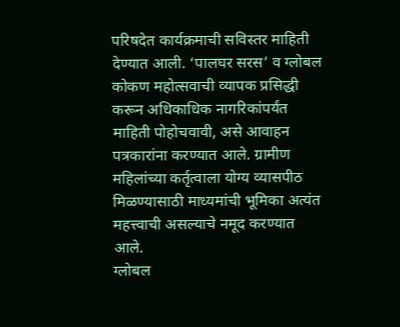परिषदेत कार्यक्रमाची सविस्तर माहिती देण्यात आली. ‘पालघर सरस’ व ग्लोबल कोकण महोत्सवाची व्यापक प्रसिद्धी करून अधिकाधिक नागरिकांपर्यंत माहिती पोहोचवावी, असे आवाहन पत्रकारांना करण्यात आले. ग्रामीण महिलांच्या कर्तृत्वाला योग्य व्यासपीठ मिळण्यासाठी माध्यमांची भूमिका अत्यंत महत्त्वाची असल्याचे नमूद करण्यात आले.
ग्लोबल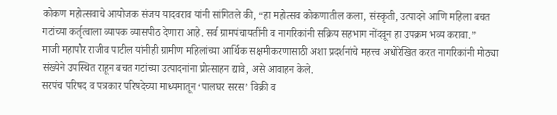कोकण महोत्सवाचे आयोजक संजय यादवराव यांनी सांगितले की, “हा महोत्सव कोकणातील कला, संस्कृती, उत्पादने आणि महिला बचत गटांच्या कर्तृत्वाला व्यापक व्यासपीठ देणारा आहे. सर्व ग्रामपंचायतींनी व नागरिकांनी सक्रिय सहभाग नोंदवून हा उपक्रम भव्य करावा.”
माजी महापौर राजीव पाटील यांनीही ग्रामीण महिलांच्या आर्थिक सक्षमीकरणासाठी अशा प्रदर्शनांचे महत्त्व अधोरेखित करत नागरिकांनी मोठ्या संख्येने उपस्थित राहून बचत गटांच्या उत्पादनांना प्रोत्साहन द्यावे, असे आवाहन केले.
सरपंच परिषद व पत्रकार परिषदेच्या माध्यमातून ‘पालघर सरस’ विक्री व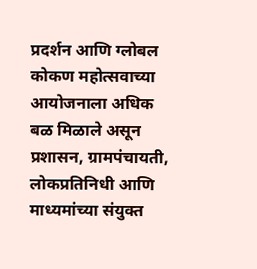प्रदर्शन आणि ग्लोबल कोकण महोत्सवाच्या आयोजनाला अधिक बळ मिळाले असून प्रशासन, ग्रामपंचायती, लोकप्रतिनिधी आणि माध्यमांच्या संयुक्त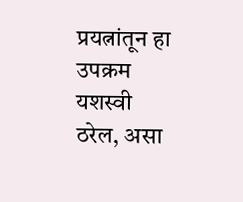प्रयत्नांतून हा उपक्रम यशस्वी ठरेल, असा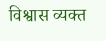विश्वास व्यक्त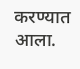करण्यात आला.